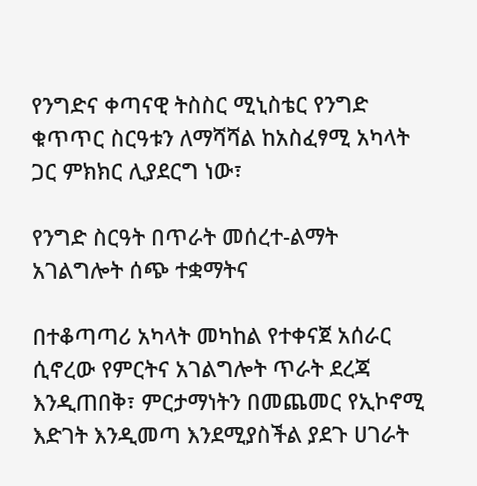የንግድና ቀጣናዊ ትስስር ሚኒስቴር የንግድ ቁጥጥር ስርዓቱን ለማሻሻል ከአስፈፃሚ አካላት ጋር ምክክር ሊያደርግ ነው፣

የንግድ ስርዓት በጥራት መሰረተ-ልማት አገልግሎት ሰጭ ተቋማትና

በተቆጣጣሪ አካላት መካከል የተቀናጀ አሰራር ሲኖረው የምርትና አገልግሎት ጥራት ደረጃ እንዲጠበቅ፣ ምርታማነትን በመጨመር የኢኮኖሚ እድገት እንዲመጣ እንደሚያስችል ያደጉ ሀገራት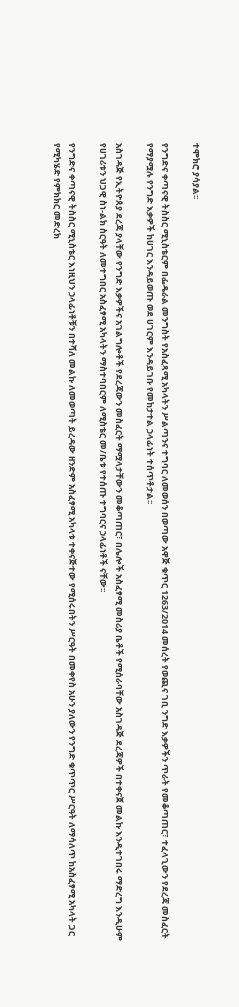ተሞክሮ ያሳያል፡፡

የንግድና ቀጣናዊ ትስስር ሚኒስቴርም በፌዴራል መንግስት የአስፈጻሚ አካላትን ሥልጣንና ተግባር ለመወሰን በወጣው አዋጅ ቁጥር 1263/2014 መሰረት የወጪና ገቢ ንግድ እቃዎችን ጥራት የመቆጣጠር፣ ተፈላጊውን የደረጃ መስፈርት የማያሟሉ የንግድ እቃዎች ከሀገር እንዳይወጡ ወደ ሀገርም እንዳይገቡ የመከታተል ኃላፊነት ተሰጥቶታል፡፡

አስገዳጅ የኢትዮጰያ ደረጃ ያላቸው የንግድ እቃዎችና አገልግሎቶች የደረጃውን መስፈርት ማሟላታቸውን መቆጣጠር፣ በሌሎች አስፈፃሚ መስሪያ ቤቶች የሚሰራባቸው አስገዳጅ ደረጃዎች በተቀናጀ መልኩ እንዲተገበሩ ማድረግ እንዲሁም የሀገሪቱን ህጋዊ ስነ-ልክ ስርዓት ለመተግበር አስፈፃሚ አካላትን ማስተባበርም ለሚስቴር መ/ቤቱ የተሰጡ ተግባርና ኃላፊነቶች ናቸው፡፡

የንግድና ቀጣናዊ ትስስር ሚኒስቴር እነዚህን ኃላፊነቶቹን በተሻለ መልኩ ለመወጣት ይረዳው ዘንድም አስፈፃሚ አካላቱ ተቀናጅተው የሚሰሩበትን ሥርዓት በመቀየስ አሁን ያለውን የንግድ ቁጥጥር ሥርዓት ለማሳለጥ ከአስፈፃሚ አካላት ጋር የሚካሄድ የምክክር መድረክ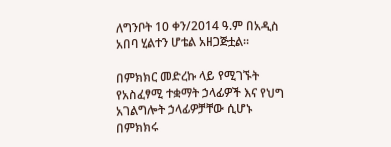ለግንቦት 10 ቀን/2014 ዓ.ም በአዲስ አበባ ሂልተን ሆቴል አዘጋጅቷል፡፡

በምክክር መድረኩ ላይ የሚገኙት የአስፈፃሚ ተቋማት ኃላፊዎች እና የህግ አገልግሎት ኃላፊዎቻቸው ሲሆኑ በምክክሩ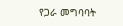የጋራ መግባባት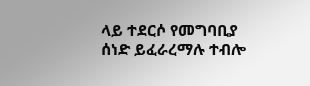ላይ ተደርሶ የመግባቢያ ሰነድ ይፈራረማሉ ተብሎ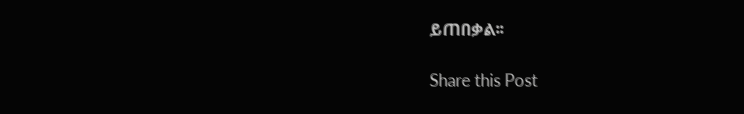ይጠበቃል፡፡

Share this Post